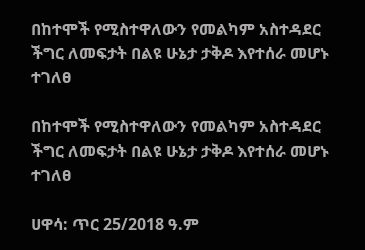በከተሞች የሚስተዋለውን የመልካም አስተዳደር ችግር ለመፍታት በልዩ ሁኔታ ታቅዶ እየተሰራ መሆኑ ተገለፀ

በከተሞች የሚስተዋለውን የመልካም አስተዳደር ችግር ለመፍታት በልዩ ሁኔታ ታቅዶ እየተሰራ መሆኑ ተገለፀ

ሀዋሳ: ጥር 25/2018 ዓ.ም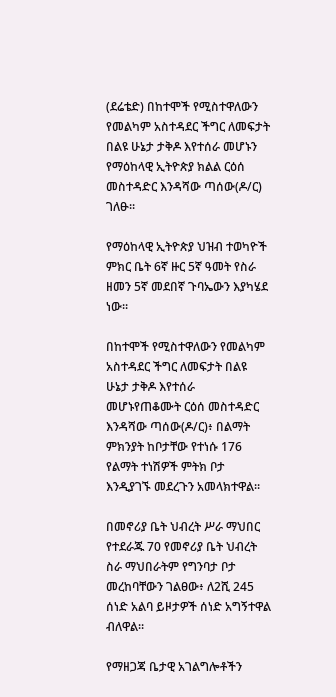(ደሬቴድ) በከተሞች የሚስተዋለውን የመልካም አስተዳደር ችግር ለመፍታት በልዩ ሁኔታ ታቅዶ እየተሰራ መሆኑን የማዕከላዊ ኢትዮጵያ ክልል ርዕሰ መስተዳድር እንዳሻው ጣሰው(ዶ/ር) ገለፁ።

የማዕከላዊ ኢትዮጵያ ህዝብ ተወካዮች ምክር ቤት 6ኛ ዙር 5ኛ ዓመት የስራ ዘመን 5ኛ መደበኛ ጉባኤውን እያካሄደ ነው።

በከተሞች የሚስተዋለውን የመልካም አስተዳደር ችግር ለመፍታት በልዩ ሁኔታ ታቅዶ እየተሰራ መሆኑየጠቆሙት ርዕሰ መስተዳድር እንዳሻው ጣሰው(ዶ/ር)፥ በልማት ምክንያት ከቦታቸው የተነሱ 176 የልማት ተነሽዎች ምትክ ቦታ እንዲያገኙ መደረጉን አመላክተዋል።

በመኖሪያ ቤት ህብረት ሥራ ማህበር የተደራጁ 70 የመኖሪያ ቤት ህብረት ስራ ማህበራትም የግንባታ ቦታ መረከባቸውን ገልፀው፥ ለ2ሺ 245 ሰነድ አልባ ይዞታዎች ሰነድ አግኝተዋል ብለዋል።

የማዘጋጃ ቤታዊ አገልግሎቶችን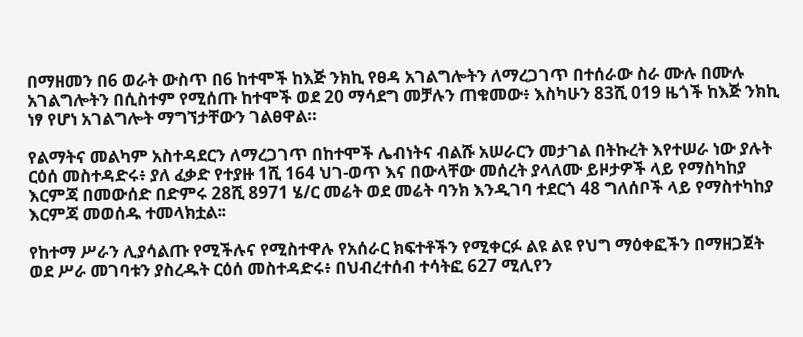በማዘመን በ6 ወራት ውስጥ በ6 ከተሞች ከእጅ ንክኪ የፀዳ አገልግሎትን ለማረጋገጥ በተሰራው ስራ ሙሉ በሙሉ አገልግሎትን በሲስተም የሚሰጡ ከተሞች ወደ 20 ማሳደግ መቻሉን ጠቁመው፥ እስካሁን 83ሺ 019 ዜጎች ከእጅ ንክኪ ነፃ የሆነ አገልግሎት ማግኘታቸውን ገልፀዋል።

የልማትና መልካም አስተዳደርን ለማረጋገጥ በከተሞች ሌብነትና ብልሹ አሠራርን መታገል በትኩረት እየተሠራ ነው ያሉት ርዕሰ መስተዳድሩ፥ ያለ ፈቃድ የተያዙ 1ሺ 164 ህገ-ወጥ እና በውላቸው መሰረት ያላለሙ ይዞታዎች ላይ የማስካከያ እርምጃ በመውሰድ በድምሩ 28ሺ 8971 ሄ/ር መሬት ወደ መሬት ባንክ እንዲገባ ተደርጎ 48 ግለሰቦች ላይ የማስተካከያ እርምጃ መወሰዱ ተመላክቷል፡፡

የከተማ ሥራን ሊያሳልጡ የሚችሉና የሚስተዋሉ የአሰራር ክፍተቶችን የሚቀርፉ ልዩ ልዩ የህግ ማዕቀፎችን በማዘጋጀት ወደ ሥራ መገባቱን ያስረዱት ርዕሰ መስተዳድሩ፥ በህብረተሰብ ተሳትፎ 627 ሚሊየን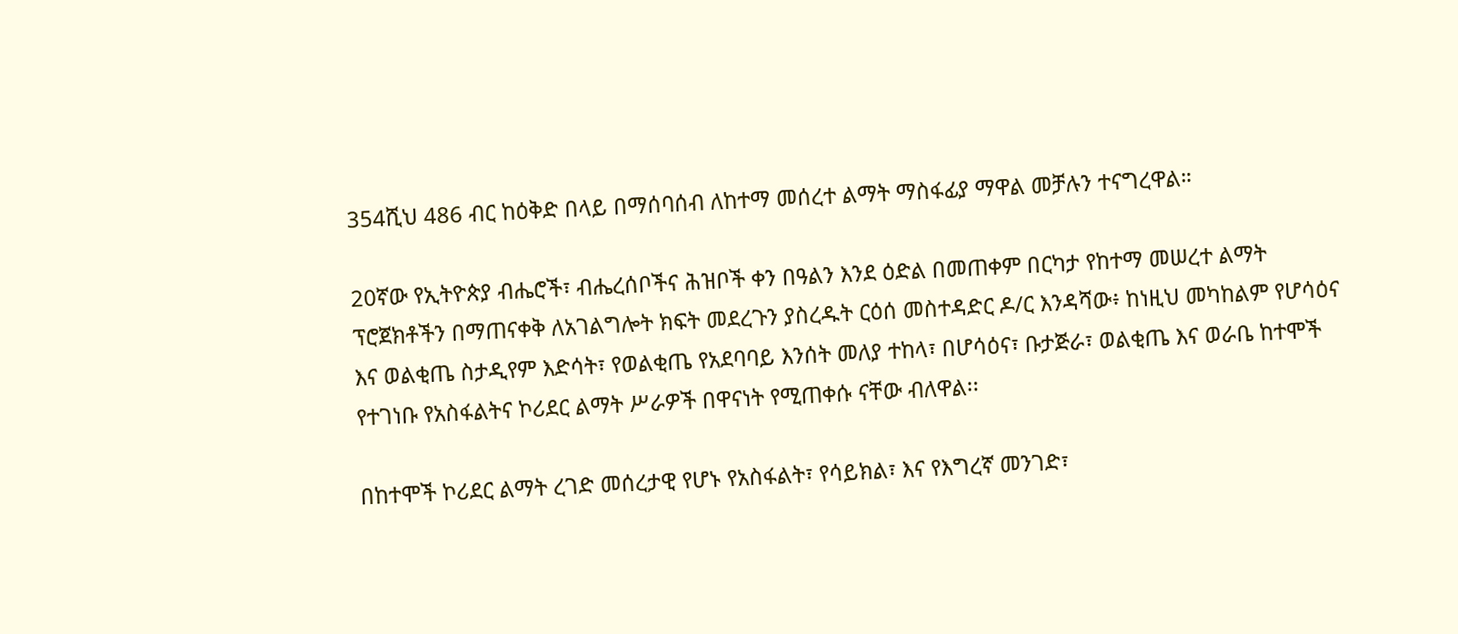354ሺህ 486 ብር ከዕቅድ በላይ በማሰባሰብ ለከተማ መሰረተ ልማት ማስፋፊያ ማዋል መቻሉን ተናግረዋል።

20ኛው የኢትዮጵያ ብሔሮች፣ ብሔረሰቦችና ሕዝቦች ቀን በዓልን እንደ ዕድል በመጠቀም በርካታ የከተማ መሠረተ ልማት ፕሮጀክቶችን በማጠናቀቅ ለአገልግሎት ክፍት መደረጉን ያስረዱት ርዕሰ መስተዳድር ዶ/ር እንዳሻው፥ ከነዚህ መካከልም የሆሳዕና እና ወልቂጤ ስታዲየም እድሳት፣ የወልቂጤ የአደባባይ እንሰት መለያ ተከላ፣ በሆሳዕና፣ ቡታጅራ፣ ወልቂጤ እና ወራቤ ከተሞች የተገነቡ የአስፋልትና ኮሪደር ልማት ሥራዎች በዋናነት የሚጠቀሱ ናቸው ብለዋል፡፡

በከተሞች ኮሪደር ልማት ረገድ መሰረታዊ የሆኑ የአስፋልት፣ የሳይክል፣ እና የእግረኛ መንገድ፣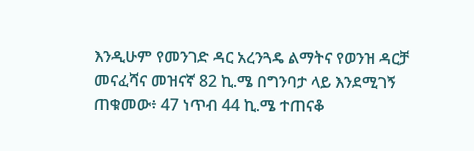እንዲሁም የመንገድ ዳር አረንጓዴ ልማትና የወንዝ ዳርቻ መናፈሻና መዝናኛ 82 ኪ.ሜ በግንባታ ላይ እንደሚገኝ ጠቁመው፥ 47 ነጥብ 44 ኪ.ሜ ተጠናቆ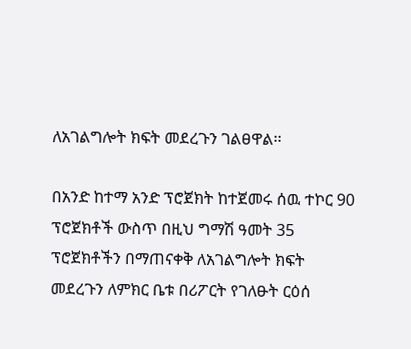ለአገልግሎት ክፍት መደረጉን ገልፀዋል፡፡

በአንድ ከተማ አንድ ፕሮጀክት ከተጀመሩ ሰዉ ተኮር 90 ፕሮጀክቶች ውስጥ በዚህ ግማሽ ዓመት 35 ፕሮጀክቶችን በማጠናቀቅ ለአገልግሎት ክፍት መደረጉን ለምክር ቤቱ በሪፖርት የገለፁት ርዕሰ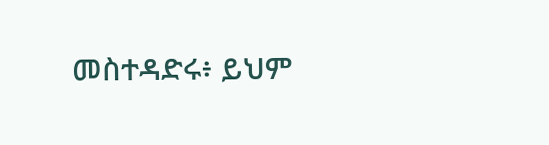መስተዳድሩ፥ ይህም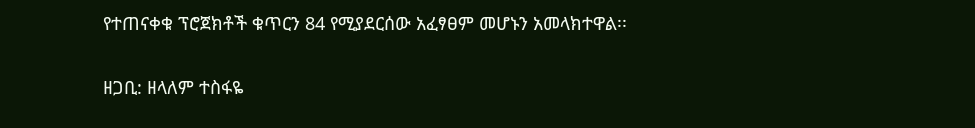የተጠናቀቁ ፕሮጀክቶች ቁጥርን 84 የሚያደርሰው አፈፃፀም መሆኑን አመላክተዋል፡፡

ዘጋቢ: ዘላለም ተስፋዬ